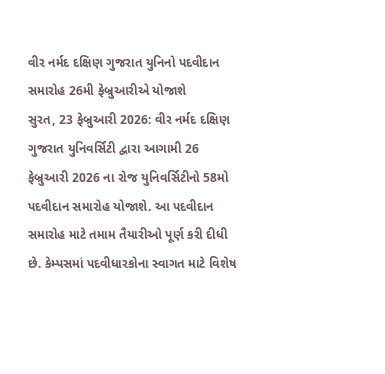વીર નર્મદ દક્ષિણ ગુજરાત યુનિનો પદવીદાન સમારોહ 26મી ફેબ્રુઆરીએ યોજાશે
સુરત, 23 ફેબ્રુઆરી 2026: વીર નર્મદ દક્ષિણ ગુજરાત યુનિવર્સિટી દ્વારા આગામી 26 ફેબ્રુઆરી 2026 ના રોજ યુનિવર્સિટીનો 58મો પદવીદાન સમારોહ યોજાશે. આ પદવીદાન સમારોહ માટે તમામ તૈયારીઓ પૂર્ણ કરી દીધી છે. કેમ્પસમાં પદવીધારકોના સ્વાગત માટે વિશેષ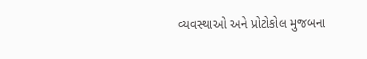વ્યવસ્થાઓ અને પ્રોટોકોલ મુજબના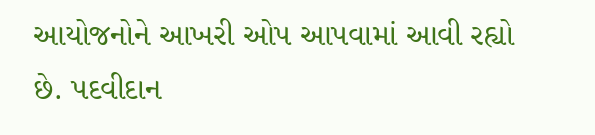આયોજનોને આખરી ઓપ આપવામાં આવી રહ્યો છે. પદવીદાન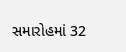સમારોહમાં 32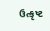ઉત્કૃષ્ટ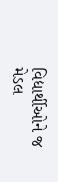વિદ્યાર્થીઓને જ મેડલ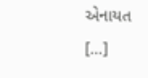એનાયત […]